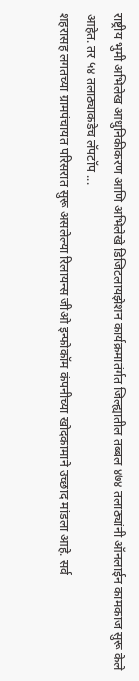राष्ट्रीय भुमी अभिलेख आधुनिकीकरण आणि अभिलेखे डिजिटलायझेशन कार्यक्रमातंर्गत जिल्ह्यातील तब्बल ४७४ तलाठ्यांनी ऑनलाईन कामकाज सुरू केले आहेत. तर ५४ तलाठ्याकडेच लॅपटॉप ...
शहरासह लगतच्या ग्रामपंचायत परिसरात सुरू असलेल्या रिलायन्स जीओ इन्फोकॉम कंपनीच्या खोदकामाने उच्छाद मांडला आहे. सर्व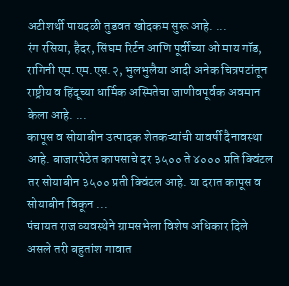अटीशर्थी पायदळी तुडवत खोदकम सुरू आहे. ...
रंग रसिया, हैदर, सिंघम रिर्टन आणि पूर्वीच्या ओ माय गॉड, रागिनी एम.एम.एस.२, भुलभुलैया आदी अनेक चित्रपटांतून राष्ट्रीय व हिंदूच्या धार्मिक अस्मितेचा जाणीवपूर्वक अवमान केला आहे. ...
कापूस व सोयाबीन उत्पादक शेतकऱ्यांची यावर्षी दैनावस्था आहे. बाजारपेठेत कापसाचे दर ३५०० ते ४००० प्रति क्विंटल तर सोयाबीन ३५०० प्रती क्विंटल आहे. या दरात कापूस व सोयाबीन विकून ...
पंचायत राज व्यवस्थेने ग्रामसभेला विशेष अधिकार दिले असले तरी बहुतांश गावात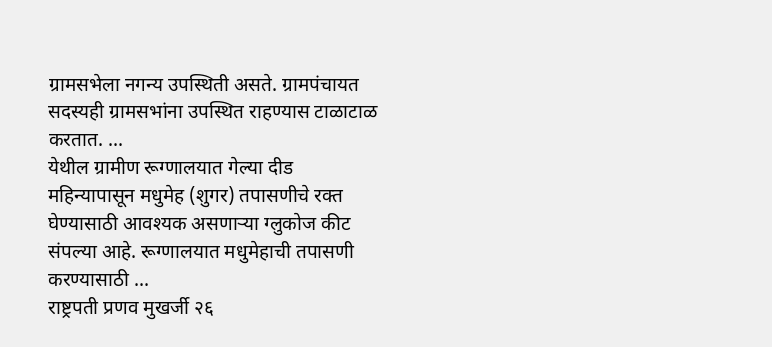ग्रामसभेला नगन्य उपस्थिती असते. ग्रामपंचायत सदस्यही ग्रामसभांना उपस्थित राहण्यास टाळाटाळ करतात. ...
येथील ग्रामीण रूग्णालयात गेल्या दीड महिन्यापासून मधुमेह (शुगर) तपासणीचे रक्त घेण्यासाठी आवश्यक असणाऱ्या ग्लुकोज कीट संपल्या आहे. रूग्णालयात मधुमेहाची तपासणी करण्यासाठी ...
राष्ट्रपती प्रणव मुखर्जी २६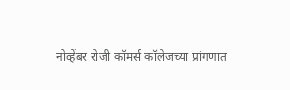नोव्हेंबर रोजी कॉमर्स कॉलेजच्या प्रांगणात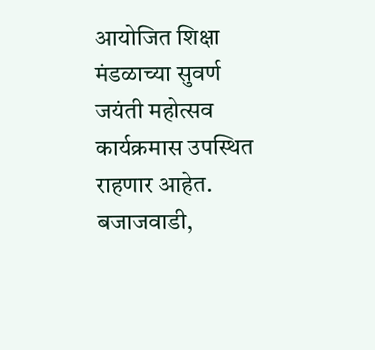आयोजित शिक्षा मंडळाच्या सुवर्ण जयंती महोत्सव कार्यक्रमास उपस्थित राहणार आहेत. बजाजवाडी,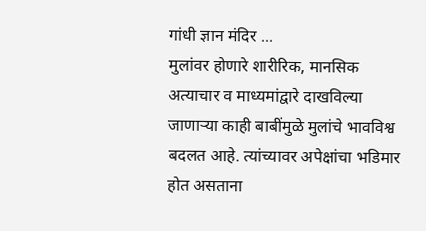गांधी ज्ञान मंदिर ...
मुलांवर होणारे शारीरिक, मानसिक अत्याचार व माध्यमांद्वारे दाखविल्या जाणाऱ्या काही बाबींमुळे मुलांचे भावविश्व बदलत आहे. त्यांच्यावर अपेक्षांचा भडिमार होत असताना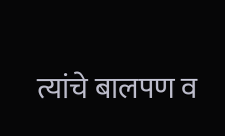त्यांचे बालपण व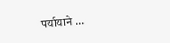पर्यायाने ...